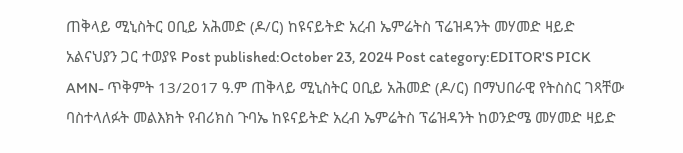ጠቅላይ ሚኒስትር ዐቢይ አሕመድ (ዶ/ር) ከዩናይትድ አረብ ኤምሬትስ ፕሬዝዳንት መሃመድ ዛይድ አልናህያን ጋር ተወያዩ Post published:October 23, 2024 Post category:EDITOR'S PICK AMN- ጥቅምት 13/2017 ዓ.ም ጠቅላይ ሚኒስትር ዐቢይ አሕመድ (ዶ/ር) በማህበራዊ የትስስር ገጻቸው ባስተላለፉት መልእክት የብሪክስ ጉባኤ ከዩናይትድ አረብ ኤምሬትስ ፕሬዝዳንት ከወንድሜ መሃመድ ዛይድ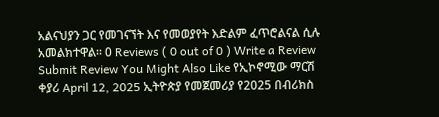አልናህያን ጋር የመገናኘት እና የመወያየት እድልም ፈጥሮልናል ሲሉ አመልክተዋል። 0 Reviews ( 0 out of 0 ) Write a Review Submit Review You Might Also Like የኢኮኖሚው ማርሽ ቀያሪ April 12, 2025 ኢትዮጵያ የመጀመሪያ የ2025 በብሪክስ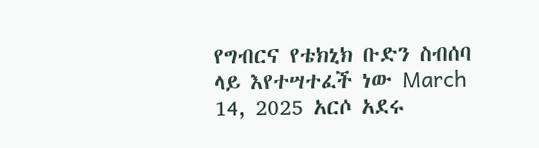የግብርና የቴክኒክ ቡድን ስብሰባ ላይ እየተሣተፈች ነው March 14, 2025 አርሶ አደሩ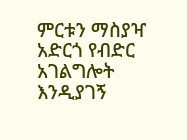ምርቱን ማስያዣ አድርጎ የብድር አገልግሎት እንዲያገኝ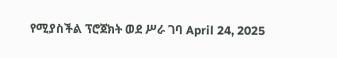የሚያስችል ፕሮጀክት ወደ ሥራ ገባ April 24, 2025